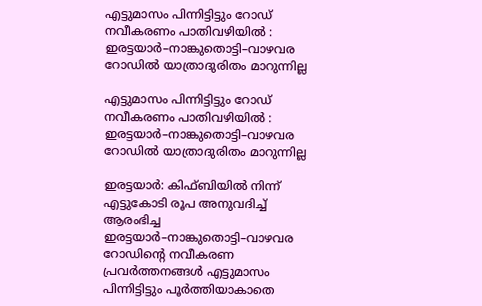എട്ടുമാസം പിന്നിട്ടിട്ടും റോഡ് നവീകരണം പാതിവഴിയിൽ : ഇരട്ടയാർ–നാങ്കുതൊട്ടി–വാഴവര റോഡിൽ യാത്രാദുരിതം മാറുന്നില്ല

എട്ടുമാസം പിന്നിട്ടിട്ടും റോഡ് നവീകരണം പാതിവഴിയിൽ : ഇരട്ടയാർ–നാങ്കുതൊട്ടി–വാഴവര റോഡിൽ യാത്രാദുരിതം മാറുന്നില്ല

ഇരട്ടയാർ: കിഫ്ബിയിൽ നിന്ന് എട്ടുകോടി രൂപ അനുവദിച്ച് ആരംഭിച്ച ഇരട്ടയാർ–നാങ്കുതൊട്ടി–വാഴവര റോഡിന്റെ നവീകരണ പ്രവർത്തനങ്ങൾ എട്ടുമാസം പിന്നിട്ടിട്ടും പൂർത്തിയാകാതെ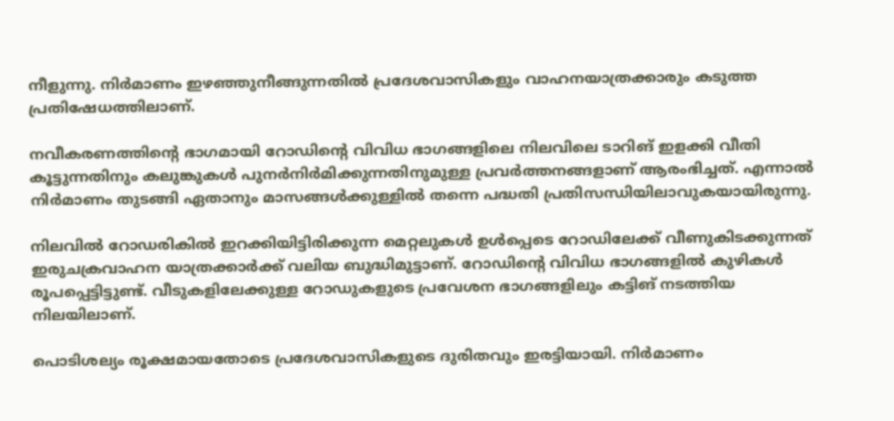നീളുന്നു. നിർമാണം ഇഴഞ്ഞുനീങ്ങുന്നതിൽ പ്രദേശവാസികളും വാഹനയാത്രക്കാരും കടുത്ത പ്രതിഷേധത്തിലാണ്.

നവീകരണത്തിന്റെ ഭാഗമായി റോഡിന്റെ വിവിധ ഭാഗങ്ങളിലെ നിലവിലെ ടാറിങ് ഇളക്കി വീതി കൂട്ടുന്നതിനും കലുങ്കുകൾ പുനർനിർമിക്കുന്നതിനുമുള്ള പ്രവർത്തനങ്ങളാണ് ആരംഭിച്ചത്. എന്നാൽ നിർമാണം തുടങ്ങി ഏതാനും മാസങ്ങൾക്കുള്ളിൽ തന്നെ പദ്ധതി പ്രതിസന്ധിയിലാവുകയായിരുന്നു.

നിലവിൽ റോഡരികിൽ ഇറക്കിയിട്ടിരിക്കുന്ന മെറ്റലുകൾ ഉൾപ്പെടെ റോഡിലേക്ക് വീണുകിടക്കുന്നത് ഇരുചക്രവാഹന യാത്രക്കാർക്ക് വലിയ ബുദ്ധിമുട്ടാണ്. റോഡിന്റെ വിവിധ ഭാഗങ്ങളിൽ കുഴികൾ രൂപപ്പെട്ടിട്ടുണ്ട്. വീടുകളിലേക്കുള്ള റോഡുകളുടെ പ്രവേശന ഭാഗങ്ങളിലും കട്ടിങ് നടത്തിയ നിലയിലാണ്.

പൊടിശല്യം രൂക്ഷമായതോടെ പ്രദേശവാസികളുടെ ദുരിതവും ഇരട്ടിയായി. നിർമാണം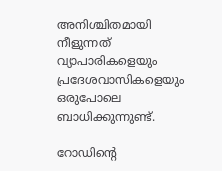അനിശ്ചിതമായി നീളുന്നത് വ്യാപാരികളെയും പ്രദേശവാസികളെയും ഒരുപോലെ ബാധിക്കുന്നുണ്ട്.

റോഡിന്റെ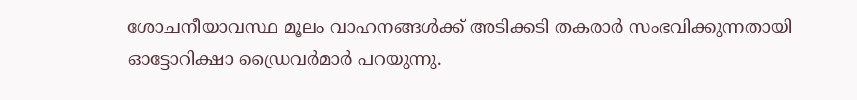ശോചനീയാവസ്ഥ മൂലം വാഹനങ്ങൾക്ക് അടിക്കടി തകരാർ സംഭവിക്കുന്നതായി ഓട്ടോറിക്ഷാ ഡ്രൈവർമാർ പറയുന്നു.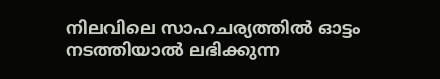നിലവിലെ സാഹചര്യത്തിൽ ഓട്ടം നടത്തിയാൽ ലഭിക്കുന്ന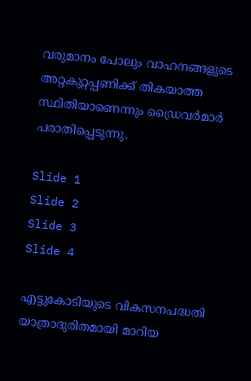വരുമാനം പോലും വാഹനങ്ങളുടെ അറ്റകുറ്റപ്പണിക്ക് തികയാത്ത സ്ഥിതിയാണെന്നും ഡ്രൈവർമാർ പരാതിപ്പെടുന്നു.

Slide 1
Slide 2
Slide 3
Slide 4

എട്ടുകോടിയുടെ വികസനപദ്ധതി യാത്രാദുരിതമായി മാറിയ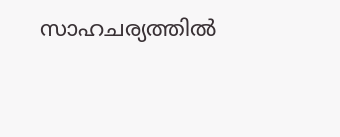സാഹചര്യത്തിൽ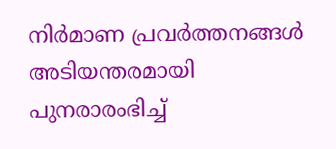നിർമാണ പ്രവർത്തനങ്ങൾ അടിയന്തരമായി പുനരാരംഭിച്ച്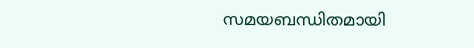സമയബന്ധിതമായി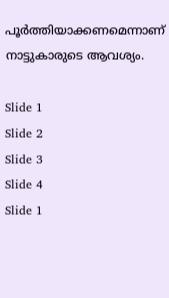പൂർത്തിയാക്കണമെന്നാണ് നാട്ടുകാരുടെ ആവശ്യം.

Slide 1
Slide 2
Slide 3
Slide 4
Slide 1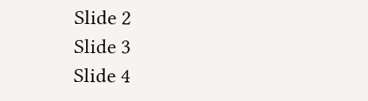Slide 2
Slide 3
Slide 4